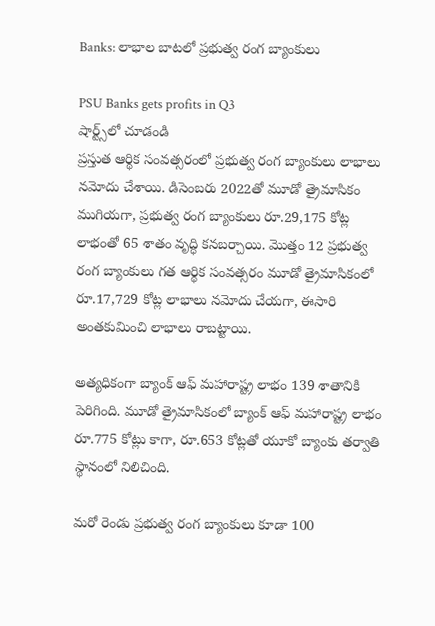Banks: లాభాల బాటలో ప్రభుత్వ రంగ బ్యాంకులు

PSU Banks gets profits in Q3
షార్ట్స్‌లో చూడండి
ప్రస్తుత ఆర్థిక సంవత్సరంలో ప్రభుత్వ రంగ బ్యాంకులు లాభాలు నమోదు చేశాయి. డిసెంబరు 2022తో మూడో త్రైమాసికం ముగియగా, ప్రభుత్వ రంగ బ్యాంకులు రూ.29,175 కోట్ల లాభంతో 65 శాతం వృద్ధి కనబర్చాయి. మొత్తం 12 ప్రభుత్వ రంగ బ్యాంకులు గత ఆర్థిక సంవత్సరం మూడో త్రైమాసికంలో రూ.17,729 కోట్ల లాభాలు నమోదు చేయగా, ఈసారి అంతకుమించి లాభాలు రాబట్టాయి.

అత్యధికంగా బ్యాంక్ ఆఫ్ మహారాష్ట్ర లాభం 139 శాతానికి పెరిగింది. మూడో త్రైమాసికంలో బ్యాంక్ ఆఫ్ మహారాష్ట్ర లాభం రూ.775 కోట్లు కాగా, రూ.653 కోట్లతో యూకో బ్యాంకు తర్వాతి స్థానంలో నిలిచింది.

మరో రెండు ప్రభుత్వ రంగ బ్యాంకులు కూడా 100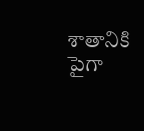శాతానికి పైగా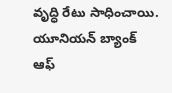వృద్ధి రేటు సాధించాయి. యూనియన్ బ్యాంక్ ఆఫ్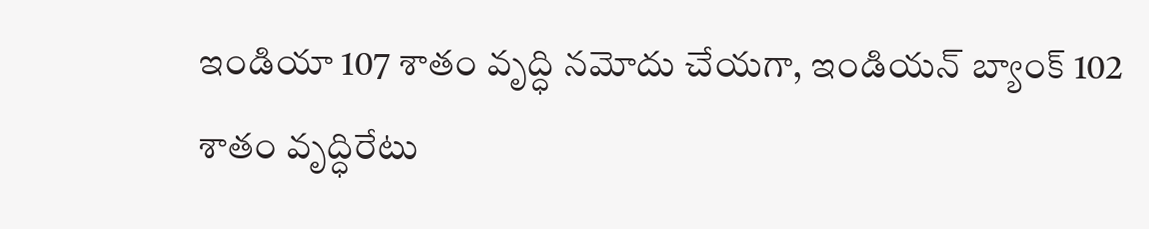ఇండియా 107 శాతం వృద్ధి నమోదు చేయగా, ఇండియన్ బ్యాంక్ 102 శాతం వృద్ధిరేటు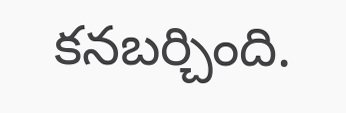కనబర్చింది.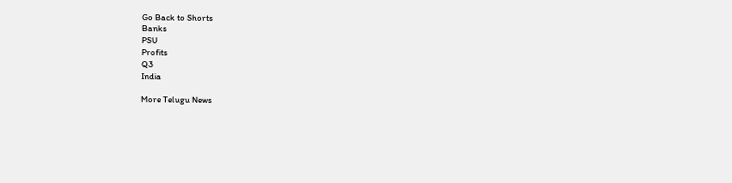Go Back to Shorts
Banks
PSU
Profits
Q3
India

More Telugu News